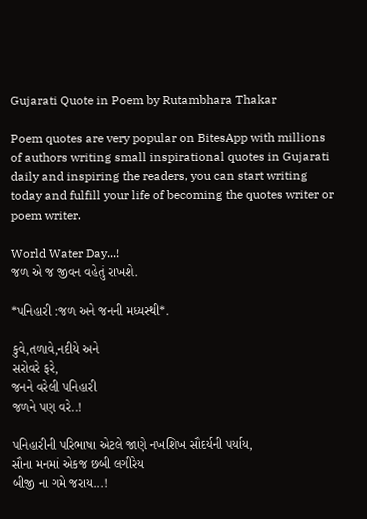Gujarati Quote in Poem by Rutambhara Thakar

Poem quotes are very popular on BitesApp with millions of authors writing small inspirational quotes in Gujarati daily and inspiring the readers, you can start writing today and fulfill your life of becoming the quotes writer or poem writer.

World Water Day...!
જળ એ જ જીવન વહેતું રાખશે.

*પનિહારી :જળ અને જનની મધ્યસ્થી*.

કુવે,તળાવે,નદીયે અને
સરોવરે ફરે,
જનને વરેલી પનિહારી
જળને પણ વરે..!

પનિહારીની પરિભાષા એટલે જાણે નખશિખ સૌદર્યની પર્યાય,
સૌના મનમાં એકજ છબી લગીરેય
બીજી ના ગમે જરાય...!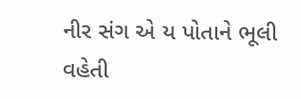નીર સંગ એ ય પોતાને ભૂલી વહેતી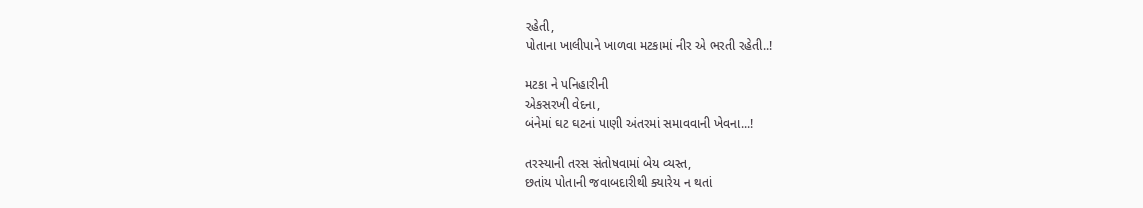રહેતી,
પોતાના ખાલીપાને ખાળવા મટકામાં નીર એ ભરતી રહેતી..!

મટકા ને પનિહારીની
એકસરખી વેદના,
બંનેમાં ઘટ ઘટનાં પાણી અંતરમાં સમાવવાની ખેવના...!

તરસ્યાની તરસ સંતોષવામાં બેય વ્યસ્ત,
છતાંય પોતાની જવાબદારીથી ક્યારેય ન થતાં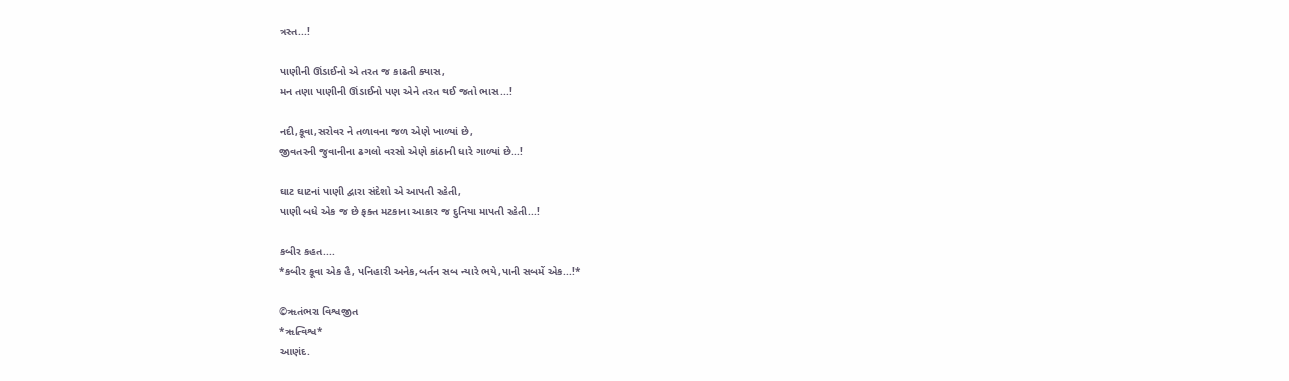ત્રસ્ત...!

પાણીની ઊંડાઈનો એ તરત જ કાઢતી ક્યાસ,
મન તણા પાણીની ઊંડાઈનો પણ એને તરત થઈ જતો ભાસ...!

નદી,કૂવા,સરોવર ને તળાવના જળ એણે ખાળ્યાં છે,
જીવતરની જુવાનીના ઢગલો વરસો એણે કાંઠાની ધારે ગાળ્યાં છે...!

ઘાટ ઘાટનાં પાણી દ્વારા સંદેશો એ આપતી રહેતી,
પાણી બધે એક જ છે ફક્ત મટકાના આકાર જ દુનિયા માપતી રહેતી...!

કબીર કહત....
*કબીર કૂવા એક હૈ, પનિહારી અનેક,બર્તન સબ ન્યારે ભયે,પાની સબમેં એક...!*

©ૠતંભરા વિશ્વજીત
*ૠત્વિશ્વ*
આણંદ.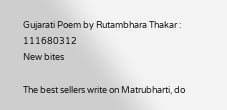Gujarati Poem by Rutambhara Thakar : 111680312
New bites

The best sellers write on Matrubharti, do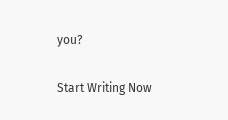you?

Start Writing Now